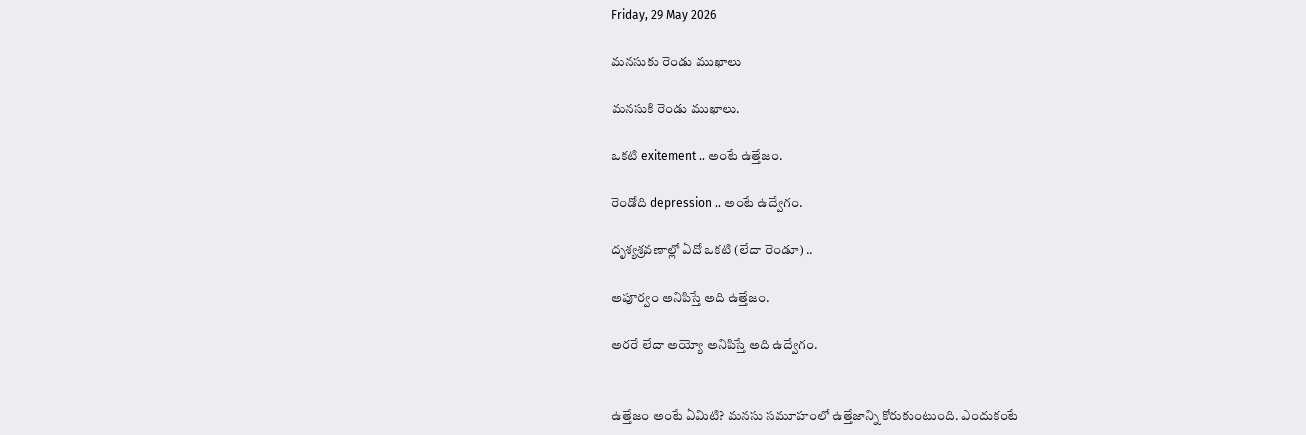Friday, 29 May 2026

మనసుకు రెండు ముఖాలు

మనసుకి రెండు ముఖాలు.

ఒకటి exitement .. అంటే ఉత్తేజం.

రెండోది depression .. అంటే ఉద్వేగం.

దృశ్యశ్రవణాల్లో ఏదో ఒకటి (లేదా రెండూ) ..

అపూర్వం అనిపిస్తే అది ఉత్తేజం.

అరరే లేదా అయ్యో అనిపిస్తే అది ఉద్వేగం.


ఉత్తేజం అంటే ఏమిటి? మనసు సమూహంలో ఉత్తేజాన్ని కోరుకుంటుంది. ఎందుకంటే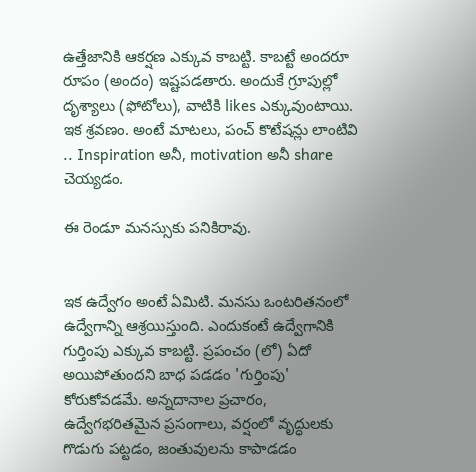ఉత్తేజానికి ఆకర్షణ ఎక్కువ కాబట్టి. కాబట్టే అందరూ రూపం (అందం) ఇష్టపడతారు. అందుకే గ్రూపుల్లో దృశ్యాలు (ఫోటోలు), వాటికి likes ఎక్కువుంటాయి. ఇక శ్రవణం. అంటే మాటలు, పంచ్ కొటేషన్లు లాంటివి .. Inspiration అనీ, motivation అనీ share చెయ్యడం.

ఈ రెండూ మనస్సుకు పనికిరావు.


ఇక ఉద్వేగం అంటే ఏమిటి. మనసు ఒంటరితనంలో ఉద్వేగాన్ని ఆశ్రయిస్తుంది. ఎందుకంటే ఉద్వేగానికి గుర్తింపు ఎక్కువ కాబట్టి. ప్రపంచం (లో) ఏదో అయిపోతుందని బాధ పడడం 'గుర్తింపు' కోరుకోవడమే. అన్నదానాల ప్రచారం, ఉద్వేగభరితమైన ప్రసంగాలు, వర్షంలో వృద్ధులకు గొడుగు పట్టడం, జంతువులను కాపాడడం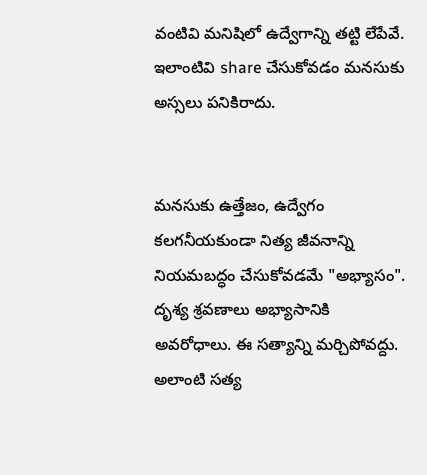వంటివి మనిషిలో ఉద్వేగాన్ని తట్టి లేపేవే. ఇలాంటివి share చేసుకోవడం మనసుకు అస్సలు పనికిరాదు.


మనసుకు ఉత్తేజం, ఉద్వేగం కలగనీయకుండా నిత్య జీవనాన్ని నియమబద్ధం చేసుకోవడమే "అభ్యాసం". దృశ్య శ్రవణాలు అభ్యాసానికి అవరోధాలు. ఈ సత్యాన్ని మర్చిపోవద్దు. అలాంటి సత్య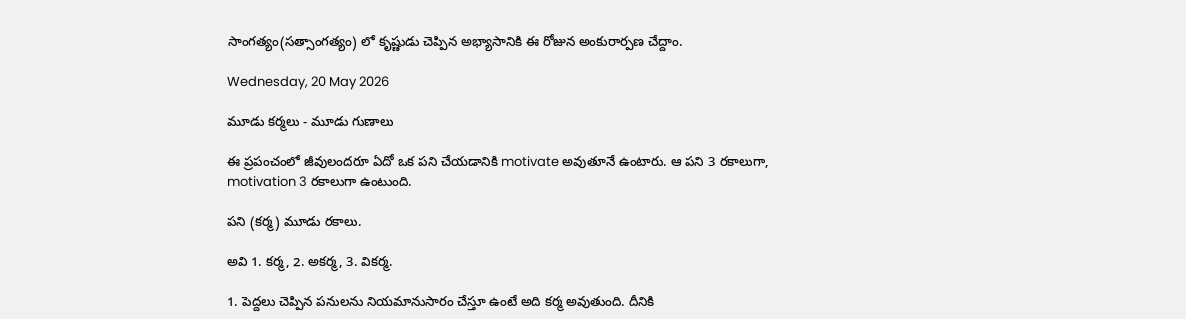సాంగత్యం(సత్సాంగత్యం) లో కృష్ణుడు చెప్పిన అభ్యాసానికి ఈ రోజున అంకురార్పణ చేద్దాం.

Wednesday, 20 May 2026

మూడు కర్మలు - మూడు గుణాలు

ఈ ప్రపంచంలో జీవులందరూ ఏదో ఒక పని చేయడానికి motivate అవుతూనే ఉంటారు. ఆ పని 3 రకాలుగా, motivation 3 రకాలుగా ఉంటుంది.

పని (కర్మ) మూడు రకాలు.

అవి 1. కర్మ, 2. అకర్మ, 3. వికర్మ.

1. పెద్దలు చెప్పిన పనులను నియమానుసారం చేస్తూ ఉంటే అది కర్మ అవుతుంది. దీనికి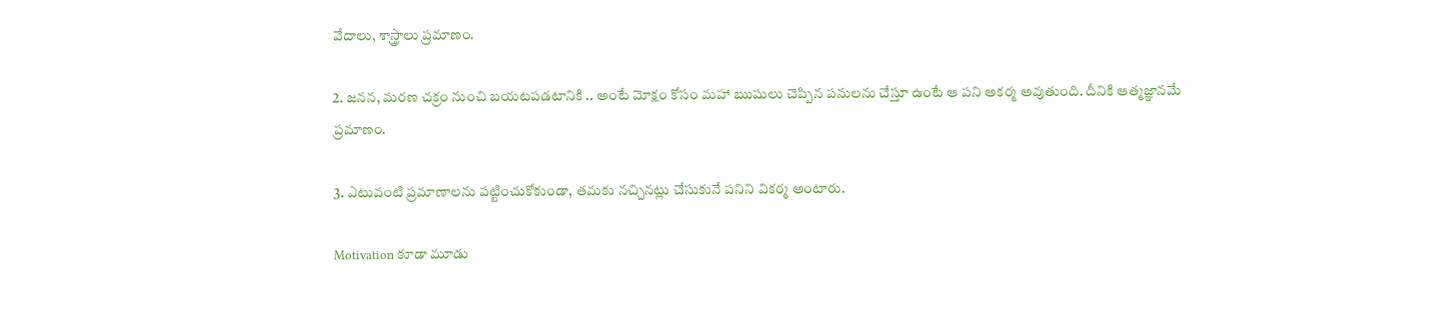వేదాలు, శాస్త్రాలు ప్రమాణం.

2. జనన, మరణ చక్రం నుంచి బయటపడటానికి .. అంటే మోక్షం కోసం మహా ఋషులు చెప్పిన పనులను చేస్తూ ఉంటే ఆ పని అకర్మ అవుతుంది. దీనికి ఆత్మజ్ఞానమే ప్రమాణం.

3. ఎటువంటి ప్రమాణాలను పట్టించుకోకుండా, తమకు నచ్చినట్లు చేసుకునే పనిని వికర్మ అంటారు.

Motivation కూడా మూడు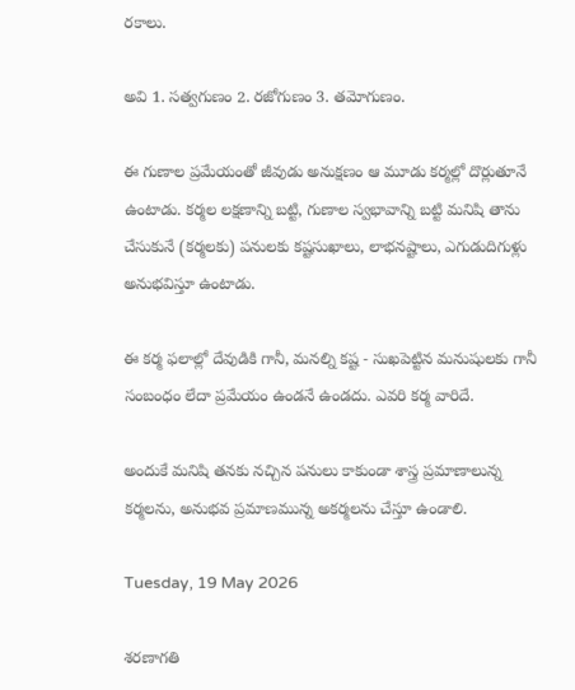రకాలు.

అవి 1. సత్వగుణం 2. రజోగుణం 3. తమోగుణం.

ఈ గుణాల ప్రమేయంతో జీవుడు అనుక్షణం ఆ మూడు కర్మల్లో దొర్లుతూనే ఉంటాడు. కర్మల లక్షణాన్ని బట్టి, గుణాల స్వభావాన్ని బట్టి మనిషి తాను చేసుకునే (కర్మలకు) పనులకు కష్టసుఖాలు, లాభనష్టాలు, ఎగుడుదిగుళ్లు అనుభవిస్తూ ఉంటాడు.

ఈ కర్మ ఫలాల్లో దేవుడికి గానీ, మనల్ని కష్ట - సుఖపెట్టిన మనుషులకు గానీ సంబంధం లేదా ప్రమేయం ఉండనే ఉండదు. ఎవరి కర్మ వారిదే.

అందుకే మనిషి తనకు నచ్చిన పనులు కాకుండా శాస్త్ర ప్రమాణాలున్న కర్మలను, అనుభవ ప్రమాణమున్న అకర్మలను చేస్తూ ఉండాలి.

Tuesday, 19 May 2026

శరణాగతి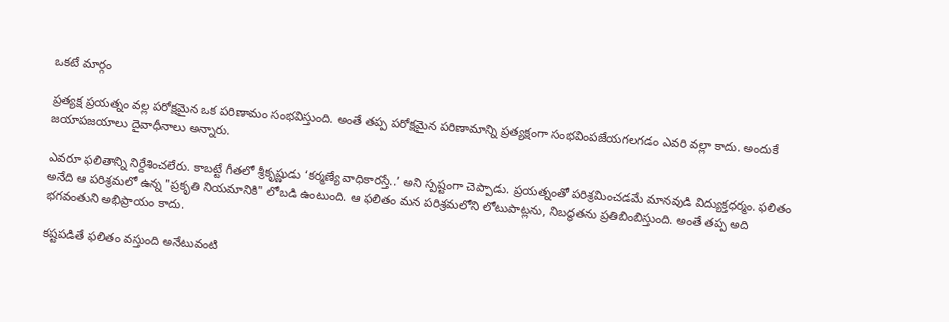ఒకటే మార్గం

ప్రత్యక్ష ప్రయత్నం వల్ల పరోక్షమైన ఒక పరిణామం సంభవిస్తుంది. అంతే తప్ప పరోక్షమైన పరిణామాన్ని ప్రత్యక్షంగా సంభవింపజేయగలగడం ఎవరి వల్లా కాదు. అందుకే జయాపజయాలు దైవాధీనాలు అన్నారు.

ఎవరూ ఫలితాన్ని నిర్దేశించలేరు. కాబట్టే గీతలో శ్రీకృష్ణుడు ‘కర్మణ్యే వాధికారస్తే..’ అని స్పష్టంగా చెప్పాడు. ప్రయత్నంతో పరిశ్రమించడమే మానవుడి విద్యుక్తధర్మం. ఫలితం అనేది ఆ పరిశ్రమలో ఉన్న "ప్రకృతి నియమానికి" లోబడి ఉంటుంది. ఆ ఫలితం మన పరిశ్రమలోని లోటుపాట్లను, నిబద్ధతను ప్రతిబింబిస్తుంది. అంతే తప్ప అది భగవంతుని అభిప్రాయం కాదు.

కష్టపడితే ఫలితం వస్తుంది అనేటువంటి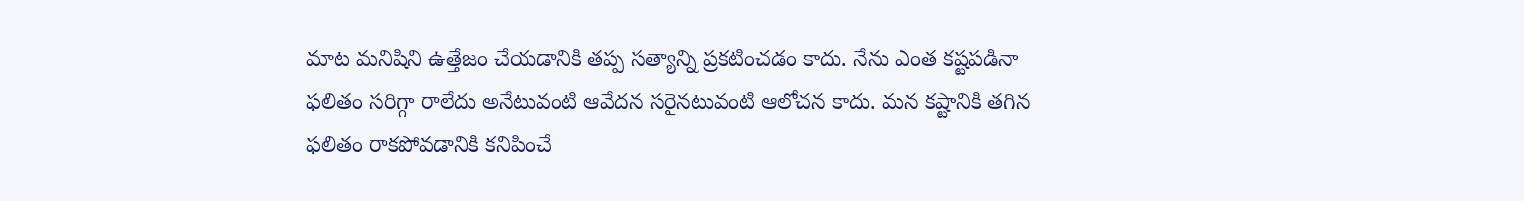మాట మనిషిని ఉత్తేజం చేయడానికి తప్ప సత్యాన్ని ప్రకటించడం కాదు. నేను ఎంత కష్టపడినా ఫలితం సరిగ్గా రాలేదు అనేటువంటి ఆవేదన సరైనటువంటి ఆలోచన కాదు. మన కష్టానికి తగిన ఫలితం రాకపోవడానికి కనిపించే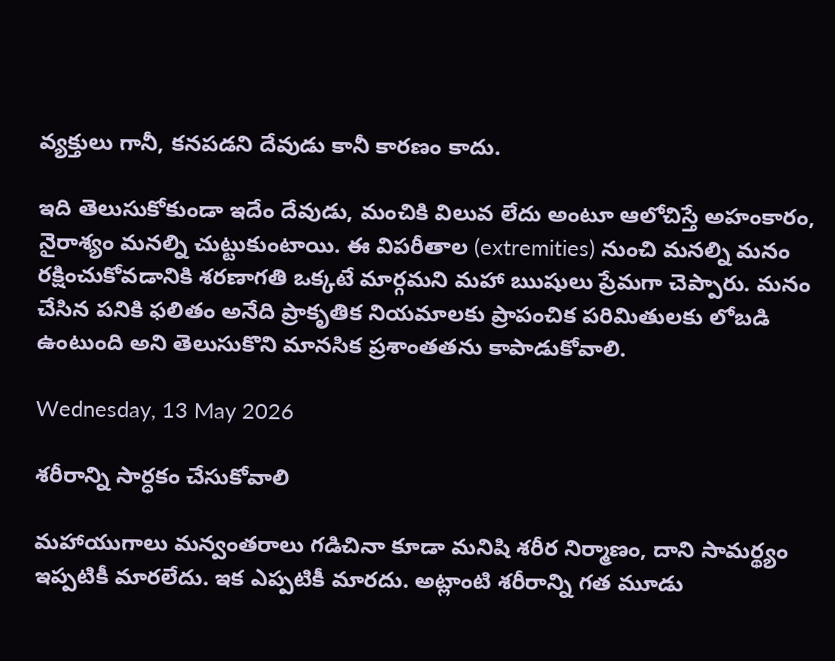వ్యక్తులు గానీ, కనపడని దేవుడు కానీ కారణం కాదు.

ఇది తెలుసుకోకుండా ఇదేం దేవుడు, మంచికి విలువ లేదు అంటూ ఆలోచిస్తే అహంకారం, నైరాశ్యం మనల్ని చుట్టుకుంటాయి. ఈ విపరీతాల (extremities) నుంచి మనల్ని మనం రక్షించుకోవడానికి శరణాగతి ఒక్కటే మార్గమని మహా ఋషులు ప్రేమగా చెప్పారు. మనం చేసిన పనికి ఫలితం అనేది ప్రాకృతిక నియమాలకు ప్రాపంచిక పరిమితులకు లోబడి ఉంటుంది అని తెలుసుకొని మానసిక ప్రశాంతతను కాపాడుకోవాలి.

Wednesday, 13 May 2026

శరీరాన్ని సార్ధకం చేసుకోవాలి

మహాయుగాలు మన్వంతరాలు గడిచినా కూడా మనిషి శరీర నిర్మాణం, దాని సామర్థ్యం ఇప్పటికీ మారలేదు. ఇక ఎప్పటికీ మారదు. అట్లాంటి శరీరాన్ని గత మూడు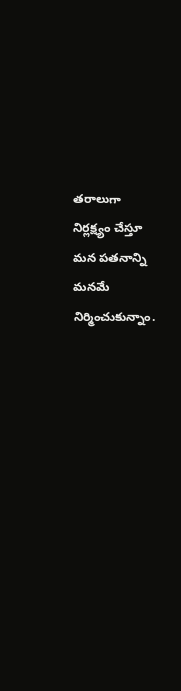తరాలుగా నిర్లక్ష్యం చేస్తూ మన పతనాన్ని మనమే నిర్మించుకున్నాం.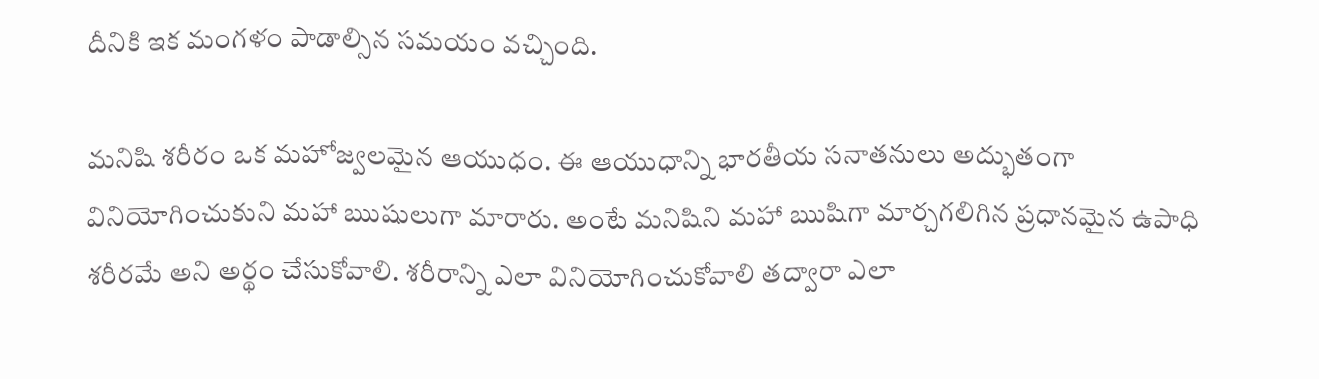దీనికి ఇక మంగళం పాడాల్సిన సమయం వచ్చింది.

మనిషి శరీరం ఒక మహోజ్వలమైన ఆయుధం. ఈ ఆయుధాన్ని భారతీయ సనాతనులు అద్భుతంగా వినియోగించుకుని మహా ఋషులుగా మారారు. అంటే మనిషిని మహా ఋషిగా మార్చగలిగిన ప్రధానమైన ఉపాధి శరీరమే అని అర్థం చేసుకోవాలి. శరీరాన్ని ఎలా వినియోగించుకోవాలి తద్వారా ఎలా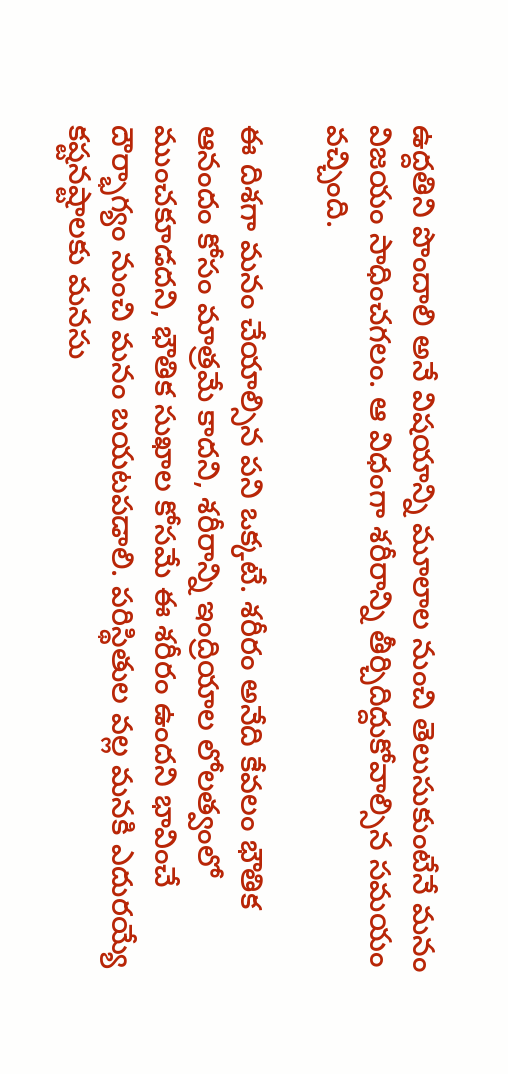ఉద్దతిని పొందాలి అనే విషయాన్ని మూలాల నుంచి తెలుసుకుంటేనే మనం విజయం సాధించగలం. ఆ విధంగా శరీరాన్ని తీర్చిదిద్దుకోవాల్సిన సమయం వచ్చింది.

ఈ దిశగా మనం చేయాల్సిన పని ఒక్కటే. శరీరం అనేది కేవలం భౌతిక ఆనందం కోసం మాత్రమే కాదని, శరీరాన్ని ఇంద్రియాల లోలత్వంలో ముంచకూడదని, భౌతిక సుఖాల కోసమే ఈ శరీరం ఉందని భావించే దౌర్భాగ్యం నుంచి మనం బయటపడాలి. పరిస్థితుల వల్ల మనకి ఎదురయ్యే కష్టనష్టాలకు మనసు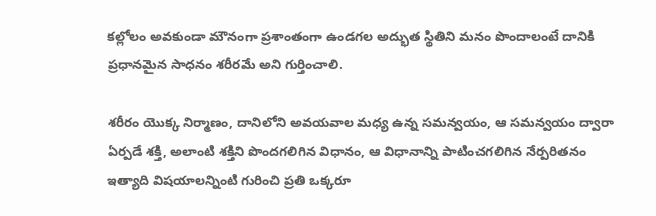కల్లోలం అవకుండా మౌనంగా ప్రశాంతంగా ఉండగల అద్భుత స్థితిని మనం పొందాలంటే దానికి ప్రధానమైన సాధనం శరీరమే అని గుర్తించాలి.

శరీరం యొక్క నిర్మాణం, దానిలోని అవయవాల మధ్య ఉన్న సమన్వయం, ఆ సమన్వయం ద్వారా ఏర్పడే శక్తి, అలాంటి శక్తిని పొందగలిగిన విధానం, ఆ విధానాన్ని పాటించగలిగిన నేర్పరితనం ఇత్యాది విషయాలన్నింటి గురించి ప్రతి ఒక్కరూ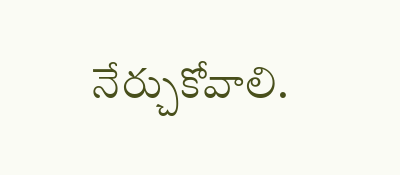నేర్చుకోవాలి.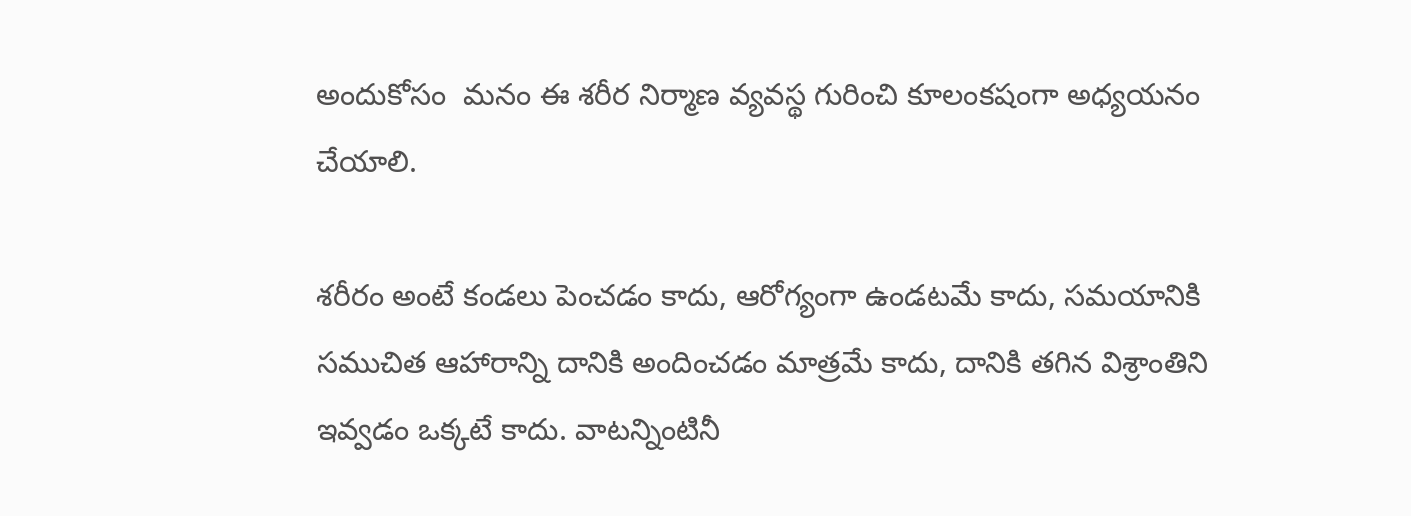అందుకోసం  మనం ఈ శరీర నిర్మాణ వ్యవస్థ గురించి కూలంకషంగా అధ్యయనం చేయాలి.

శరీరం అంటే కండలు పెంచడం కాదు, ఆరోగ్యంగా ఉండటమే కాదు, సమయానికి సముచిత ఆహారాన్ని దానికి అందించడం మాత్రమే కాదు, దానికి తగిన విశ్రాంతిని ఇవ్వడం ఒక్కటే కాదు. వాటన్నింటినీ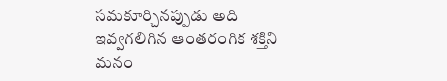సమకూర్చినప్పుడు అది ఇవ్వగలిగిన ఆంతరంగిక శక్తిని మనం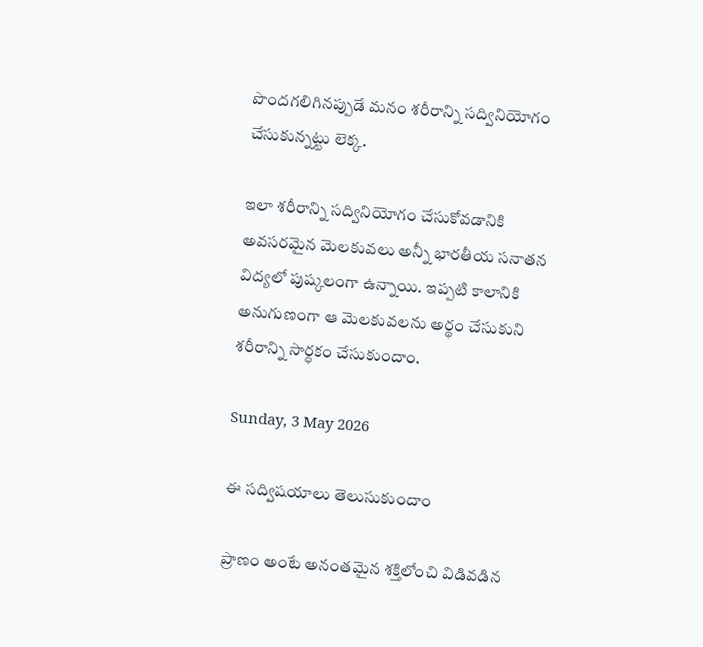పొందగలిగినప్పుడే మనం శరీరాన్ని సద్వినియోగం చేసుకున్నట్టు లెక్క.

ఇలా శరీరాన్ని సద్వినియోగం చేసుకోవడానికి అవసరమైన మెలకువలు అన్నీ భారతీయ సనాతన విద్యలో పుష్కలంగా ఉన్నాయి. ఇప్పటి కాలానికి అనుగుణంగా ఆ మెలకువలను అర్థం చేసుకుని శరీరాన్ని సార్ధకం చేసుకుందాం.

Sunday, 3 May 2026

ఈ సద్విషయాలు తెలుసుకుందాం

ప్రాణం అంటే అనంతమైన శక్తిలోంచి విడివడిన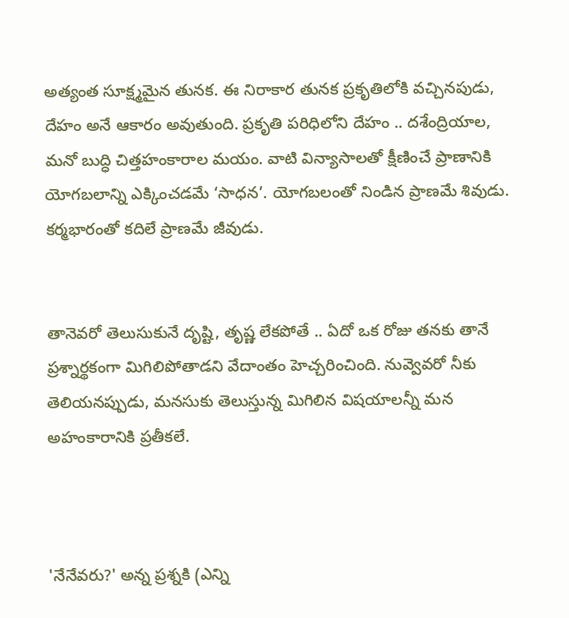అత్యంత సూక్ష్మమైన తునక. ఈ నిరాకార తునక ప్రకృతిలోకి వచ్చినపుడు, దేహం అనే ఆకారం అవుతుంది. ప్రకృతి పరిధిలోని దేహం .. దశేంద్రియాల, మనో బుద్ధి చిత్తహంకారాల మయం. వాటి విన్యాసాలతో క్షీణించే ప్రాణానికి యోగబలాన్ని ఎక్కించడమే ‘సాధన’. యోగబలంతో నిండిన ప్రాణమే శివుడు. కర్మభారంతో కదిలే ప్రాణమే జీవుడు.


తానెవరో తెలుసుకునే దృష్టి, తృష్ణ లేకపోతే .. ఏదో ఒక రోజు తనకు తానే ప్రశ్నార్థకంగా మిగిలిపోతాడని వేదాంతం హెచ్చరించింది. నువ్వెవరో నీకు తెలియనప్పుడు, మనసుకు తెలుస్తున్న మిగిలిన విషయాలన్నీ మన అహంకారానికి ప్రతీకలే.



'నేనేవరు?' అన్న ప్రశ్నకి (ఎన్ని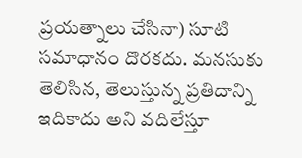ప్రయత్నాలు చేసినా) సూటి సమాధానం దొరకదు. మనసుకు తెలిసిన, తెలుస్తున్న ప్రతిదాన్ని ఇదికాదు అని వదిలేస్తూ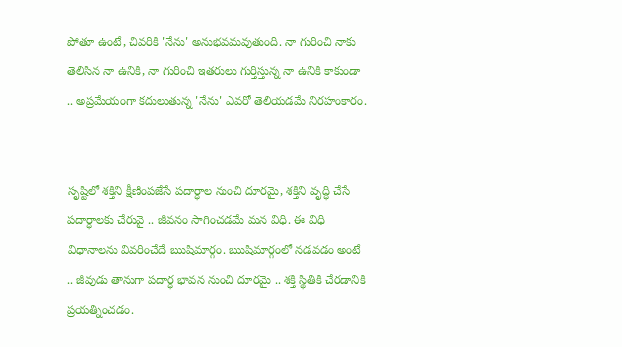పోతూ ఉంటే, చివరికి 'నేను' అనుభవమవుతుంది. నా గురించి నాకు తెలిసిన నా ఉనికి, నా గురించి ఇతరులు గుర్తిస్తున్న నా ఉనికి కాకుండా .. అప్రమేయంగా కదులుతున్న 'నేను' ఎవరో తెలియడమే నిరహంకారం.


సృష్టిలో శక్తిని క్షీణింపజేసే పదార్ధాల నుంచి దూరమై, శక్తిని వృద్ధి చేసే పదార్ధాలకు చేరువై .. జీవనం సాగించడమే మన విధి. ఈ విధి విధానాలను వివరించేదే ఋషిమార్గం. ఋషిమార్గంలో నడవడం అంటే .. జీవుడు తానుగా పదార్ధ భావన నుంచి దూరమై .. శక్తి స్థితికి చేరడానికి ప్రయత్నించడం.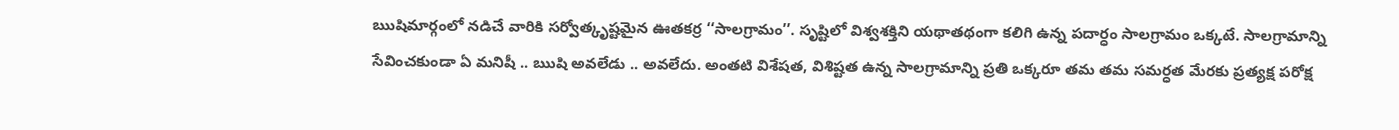ఋషిమార్గంలో నడిచే వారికి సర్వోత్కృష్టమైన ఊతకర్ర ‘‘సాలగ్రామం’’. సృష్టిలో విశ్వశక్తిని యథాతథంగా కలిగి ఉన్న పదార్ధం సాలగ్రామం ఒక్కటే. సాలగ్రామాన్ని సేవించకుండా ఏ మనిషీ .. ఋషి అవలేడు .. అవలేదు. అంతటి విశేషత, విశిష్టత ఉన్న సాలగ్రామాన్ని ప్రతి ఒక్కరూ తమ తమ సమర్ధత మేరకు ప్రత్యక్ష పరోక్ష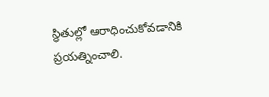స్థితుల్లో ఆరాధించుకోవడానికి ప్రయత్నించాలి.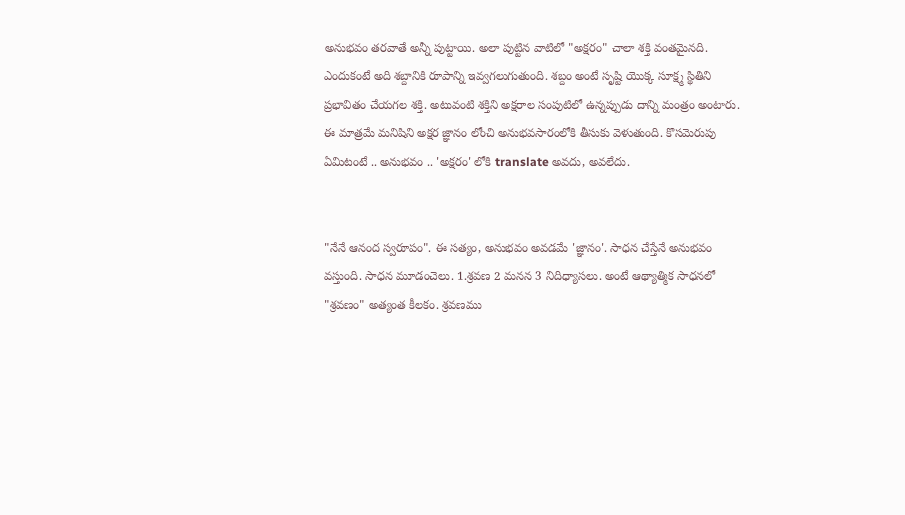అనుభవం తరవాతే అన్నీ పుట్టాయి. అలా పుట్టిన వాటిలో "అక్షరం" చాలా శక్తి వంతమైనది. ఎందుకంటే అది శబ్దానికి రూపాన్ని ఇవ్వగలుగుతుంది. శబ్దం అంటే సృష్టి యొక్క సూక్ష్మ స్థితిని ప్రభావితం చేయగల శక్తి. అటువంటి శక్తిని అక్షరాల సంపుటిలో ఉన్నప్పుడు దాన్ని మంత్రం అంటారు. ఈ మాత్రమే మనిషిని అక్షర జ్ఞానం లోంచి అనుభవసారంలోకి తీసుకు వెళుతుంది. కొసమెరుపు ఏమిటంటే .. అనుభవం .. 'అక్షరం' లోకి translate అవదు, అవలేదు.


"నేనే ఆనంద స్వరూపం". ఈ సత్యం, అనుభవం అవడమే 'జ్ఞానం'. సాధన చేస్తేనే అనుభవం వస్తుంది. సాధన మూడంచెలు. 1.శ్రవణ 2 మనన 3 నిదిధ్యాసలు. అంటే ఆథ్యాత్మిక సాధనలో "శ్రవణం" అత్యంత కీలకం. శ్రవణము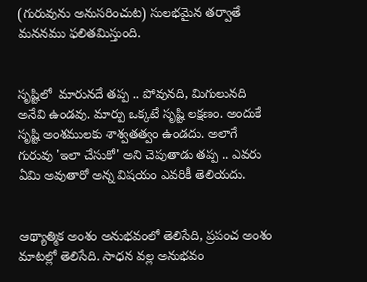(గురువును అనుసరించుట) సులభమైన తర్వాతే మననము ఫలితమిస్తుంది.


సృష్టిలో  మారునదే తప్ప .. పోవునది, మిగులునది అనేవి ఉండవు. మార్పు ఒక్కటే సృష్టి లక్షణం. అందుకే సృష్టి అంశములకు శాశ్వతత్వం ఉండదు. అలాగే గురువు 'ఇలా చేసుకో' అని చెపుతాడు తప్ప .. ఎవరు ఏమి అవుతారో అన్న విషయం ఎవరికీ తెలియదు.


ఆథ్యాత్మిక అంశం అనుభవంలో తెలిసేది, ప్రపంచ అంశం మాటల్లో తెలిసేది. సాధన వల్ల అనుభవం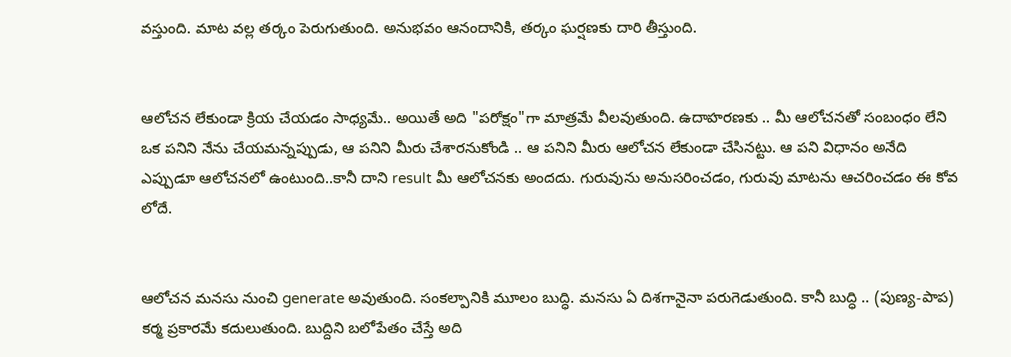వస్తుంది. మాట వల్ల తర్కం పెరుగుతుంది. అనుభవం ఆనందానికి, తర్కం ఘర్షణకు దారి తీస్తుంది.


ఆలోచన లేకుండా క్రియ చేయడం సాధ్యమే.. అయితే అది "పరోక్షం"గా మాత్రమే వీలవుతుంది. ఉదాహరణకు .. మీ ఆలోచనతో సంబంధం లేని ఒక పనిని నేను చేయమన్నప్పుడు, ఆ పనిని మీరు చేశారనుకోండి .. ఆ పనిని మీరు ఆలోచన లేకుండా చేసినట్టు. ఆ పని విధానం అనేది ఎప్పుడూ ఆలోచనలో ఉంటుంది..కానీ దాని result మీ ఆలోచనకు అందదు. గురువును అనుసరించడం, గురువు మాటను ఆచరించడం ఈ కోవ లోదే.


ఆలోచన మనసు నుంచి generate అవుతుంది. సంకల్పానికి మూలం బుద్ధి. మనసు ఏ దిశగానైనా పరుగెడుతుంది. కానీ బుద్ధి .. (పుణ్య-పాప) కర్మ ప్రకారమే కదులుతుంది. బుద్దిని బలోపేతం చేస్తే అది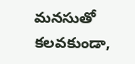మనసుతో కలవకుండా,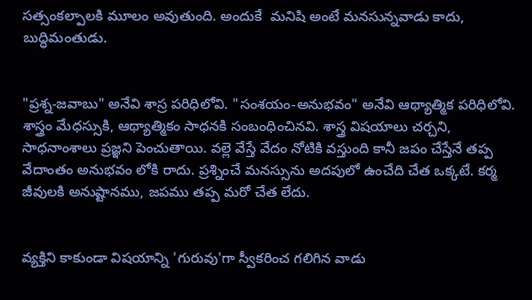సత్సంకల్పాలకి మూలం అవుతుంది. అందుకే  మనిషి అంటే మనసున్నవాడు కాదు, బుద్ధిమంతుడు.


"ప్రశ్న-జవాబు" అనేవి శాస్ర పరిధిలోవి. "సంశయం-అనుభవం" అనేవి ఆథ్యాత్మిక పరిధిలోవి. శాస్త్రం మేధస్సుకి, ఆథ్యాత్మికం సాధనకి సంబంధించినవి. శాస్త్ర విషయాలు చర్చని, సాధనాంశాలు ప్రజ్ఞని పెంచుతాయి. వల్లె వేస్తే వేదం నోటికి వస్తుంది కానీ జపం చేస్తేనే తప్ప వేదాంతం అనుభవం లోకి రాదు. ప్రశ్నించే మనస్సును అదపులో ఉంచేది చేత ఒక్కటే. కర్మ జీవులకి అనుష్టానము, జపము తప్ప మరో చేత లేదు.


వ్యక్తిని కాకుండా విషయాన్ని 'గురువు'గా స్వీకరించ గలిగిన వాడు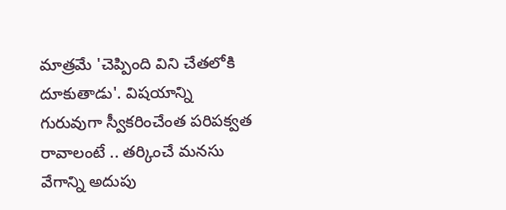మాత్రమే 'చెప్పింది విని చేతలోకి దూకుతాడు'. విషయాన్ని గురువుగా స్వీకరించేంత పరిపక్వత రావాలంటే .. తర్కించే మనసు వేగాన్ని అదుపు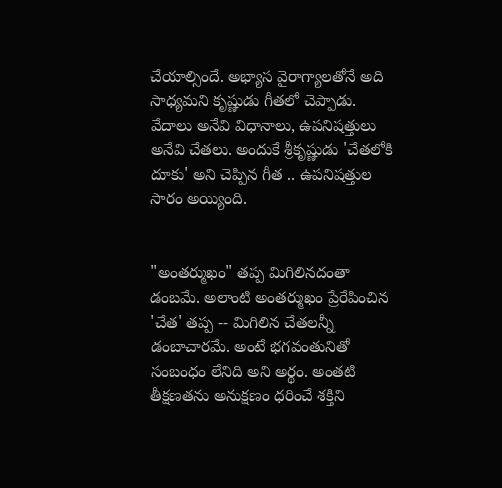చేయాల్సిందే. అభ్యాస వైరాగ్యాలతోనే అది సాధ్యమని కృష్ణుడు గీతలో చెప్పాడు. వేదాలు అనేవి విధానాలు, ఉపనిషత్తులు అనేవి చేతలు. అందుకే శ్రీకృష్ణుడు 'చేతలోకి దూకు' అని చెప్పిన గీత .. ఉపనిషత్తుల సారం అయ్యింది.


"అంతర్ముఖం" తప్ప మిగిలినదంతా డంబమే. అలాంటి అంతర్ముఖం ప్రేరేపించిన 'చేత' తప్ప -- మిగిలిన చేతలన్నీ డంబాచారమే. అంటే భగవంతునితో సంబంధం లేనిది అని అర్థం. అంతటి తీక్షణతను అనుక్షణం ధరించే శక్తిని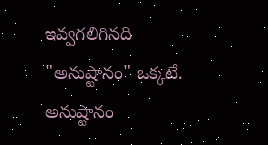ఇవ్వగలిగినది "అనుష్టానం" ఒక్కటే. అనుష్టానం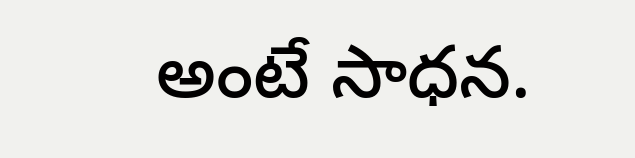అంటే సాధన.